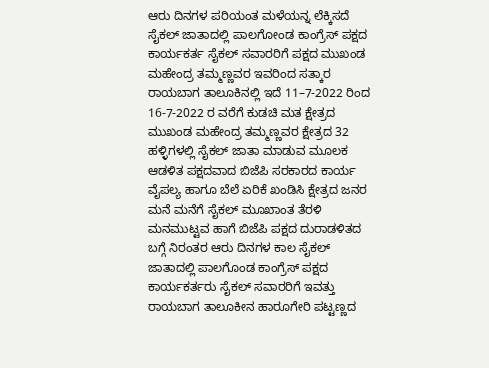ಆರು ದಿನಗಳ ಪರಿಯಂತ ಮಳೆಯನ್ನ ಲೆಕ್ಕಿಸದೆ ಸೈಕಲ್ ಜಾತಾದಲ್ಲಿ ಪಾಲಗೋಂಡ ಕಾಂಗ್ರೆಸ್ ಪಕ್ಷದ ಕಾರ್ಯಕರ್ತ ಸೈಕಲ್ ಸವಾರರಿಗೆ ಪಕ್ಷದ ಮುಖಂಡ ಮಹೇಂದ್ರ ತಮ್ಮಣ್ಣವರ ಇವರಿಂದ ಸತ್ಕಾರ
ರಾಯಬಾಗ ತಾಲೂಕಿನಲ್ಲಿ ಇದೆ 11–7-2022 ರಿಂದ 16-7-2022 ರ ವರೆಗೆ ಕುಡಚಿ ಮತ ಕ್ಷೇತ್ರದ ಮುಖಂಡ ಮಹೇಂದ್ರ ತಮ್ಮಣ್ಣವರ ಕ್ಷೇತ್ರದ 32 ಹಳ್ಳಿಗಳಲ್ಲಿ ಸೈಕಲ್ ಜಾತಾ ಮಾಡುವ ಮೂಲಕ ಆಡಳಿತ ಪಕ್ಷದವಾದ ಬಿಜೆಪಿ ಸರಕಾರದ ಕಾರ್ಯ ವೈಪಲ್ಯ ಹಾಗೂ ಬೆಲೆ ಏರಿಕೆ ಖಂಡಿಸಿ ಕ್ಷೇತ್ರದ ಜನರ ಮನೆ ಮನೆಗೆ ಸೈಕಲ್ ಮೂಖಾಂತ ತೆರಳಿ ಮನಮುಟ್ಟವ ಹಾಗೆ ಬಿಜೆಪಿ ಪಕ್ಷದ ದುರಾಡಳಿತದ ಬಗ್ಗೆ ನಿರಂತರ ಆರು ದಿನಗಳ ಕಾಲ ಸೈಕಲ್ ಜಾತಾದಲ್ಲಿ ಪಾಲಗೊಂಡ ಕಾಂಗ್ರೆಸ್ ಪಕ್ಷದ ಕಾರ್ಯಕರ್ತರು ಸೈಕಲ್ ಸವಾರರಿಗೆ ಇವತ್ತು ರಾಯಬಾಗ ತಾಲೂಕೀನ ಹಾರೂಗೇರಿ ಪಟ್ಟಣ್ಣದ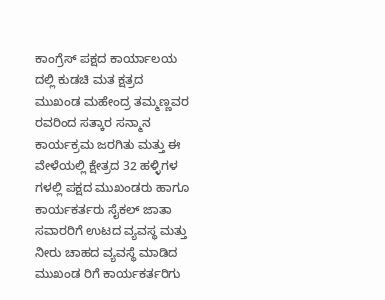ಕಾಂಗ್ರೆಸ್ ಪಕ್ಷದ ಕಾರ್ಯಾಲಯ ದಲ್ಲಿ ಕುಡಚಿ ಮತ ಕ್ಷತ್ರದ ಮುಖಂಡ ಮಹೇಂದ್ರ ತಮ್ಮಣ್ಣವರ ರವರಿಂದ ಸತ್ಕಾರ ಸನ್ಮಾನ ಕಾರ್ಯಕ್ರಮ ಜರಗಿತು ಮತ್ತು ಈ ವೇಳೆಯಲ್ಲಿ ಕ್ಷೇತ್ರದ 32 ಹಳ್ಳಿಗಳ ಗಳಲ್ಲಿ ಪಕ್ಷದ ಮುಖಂಡರು ಹಾಗೂ ಕಾರ್ಯಕರ್ತರು ಸೈಕಲ್ ಜಾತಾ ಸವಾರರಿಗೆ ಉಟದ ವ್ಯವಸ್ಥ ಮತ್ತು ನೀರು ಚಾಹದ ವ್ಯವಸ್ಥೆ ಮಾಡಿದ ಮುಖಂಡ ರಿಗೆ ಕಾರ್ಯಕರ್ತರಿಗು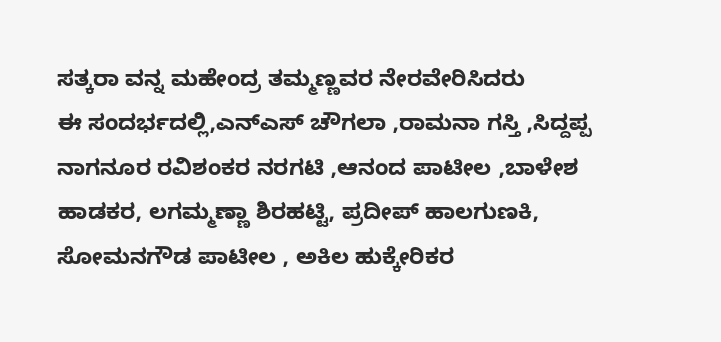ಸತ್ಕರಾ ವನ್ನ ಮಹೇಂದ್ರ ತಮ್ಮಣ್ಣವರ ನೇರವೇರಿಸಿದರು
ಈ ಸಂದರ್ಭದಲ್ಲಿ,ಎನ್ಎಸ್ ಚೌಗಲಾ ,ರಾಮನಾ ಗಸ್ತಿ ,ಸಿದ್ದಪ್ಪ ನಾಗನೂರ ರವಿಶಂಕರ ನರಗಟಿ ,ಆನಂದ ಪಾಟೀಲ ,ಬಾಳೇಶ ಹಾಡಕರ, ಲಗಮ್ಮಣ್ಣಾ ಶಿರಹಟ್ಟಿ, ಪ್ರದೀಪ್ ಹಾಲಗುಣಕಿ, ಸೋಮನಗೌಡ ಪಾಟೀಲ , ಅಕಿಲ ಹುಕ್ಕೇರಿಕರ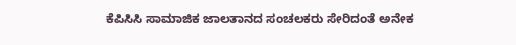ಕೆಪಿಸಿಸಿ ಸಾಮಾಜಿಕ ಜಾಲತಾನದ ಸಂಚಲಕರು ಸೇರಿದಂತೆ ಅನೇಕ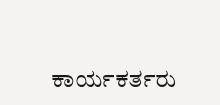ಕಾರ್ಯಕರ್ತರು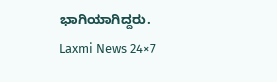ಭಾಗಿಯಾಗಿದ್ದರು.
Laxmi News 24×7